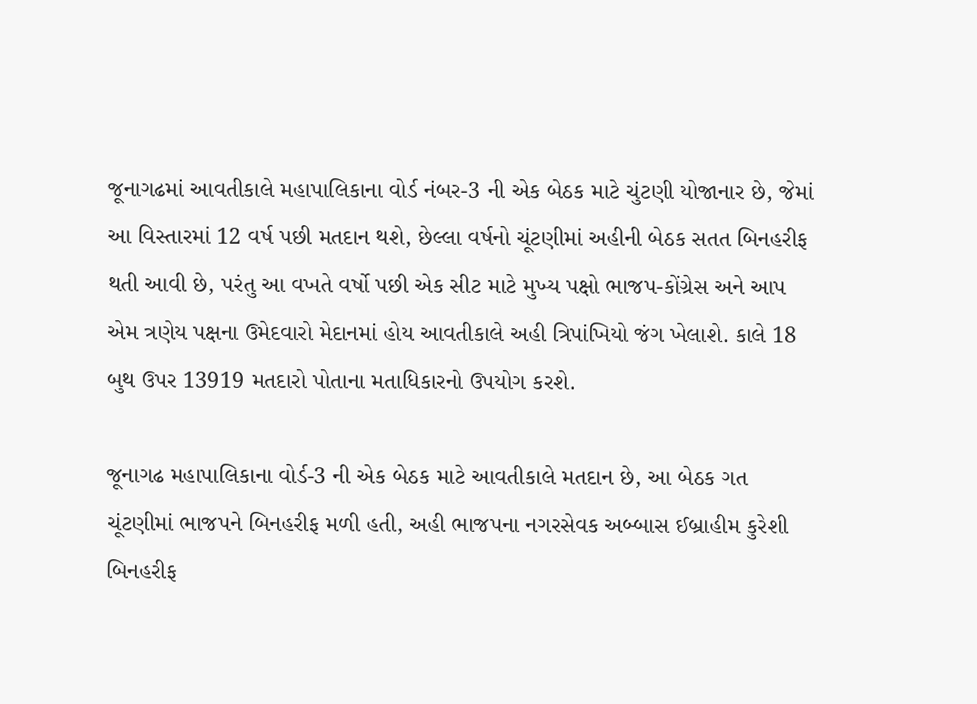જૂનાગઢમાં આવતીકાલે મહાપાલિકાના વોર્ડ નંબર-3 ની એક બેઠક માટે ચુંટણી યોજાનાર છે, જેમાં આ વિસ્તારમાં 12 વર્ષ પછી મતદાન થશે, છેલ્લા વર્ષનો ચૂંટણીમાં અહીની બેઠક સતત બિનહરીફ થતી આવી છે, પરંતુ આ વખતે વર્ષો પછી એક સીટ માટે મુખ્ય પક્ષો ભાજપ-કોંગ્રેસ અને આપ એમ ત્રણેય પક્ષના ઉમેદવારો મેદાનમાં હોય આવતીકાલે અહી ત્રિપાંખિયો જંગ ખેલાશે. કાલે 18 બુથ ઉપર 13919 મતદારો પોતાના મતાધિકારનો ઉપયોગ કરશે.

જૂનાગઢ મહાપાલિકાના વોર્ડ-3 ની એક બેઠક માટે આવતીકાલે મતદાન છે, આ બેઠક ગત ચૂંટણીમાં ભાજપને બિનહરીફ મળી હતી, અહી ભાજપના નગરસેવક અબ્બાસ ઈબ્રાહીમ કુરેશી બિનહરીફ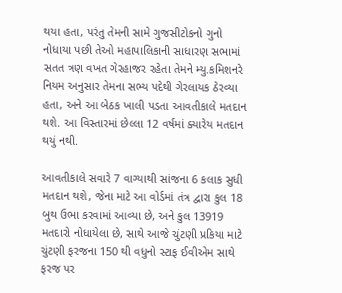થયા હતા, પરંતુ તેમની સામે ગુજસીટોકનો ગુનો નોધાયા પછી તેઓ મહાપાલિકાની સાધારણ સભામાં સતત ત્રણ વખત ગેરહાજર રહેતા તેમને મ્યુ.કમિશનરે નિયમ અનુસાર તેમના સભ્ય પદેથી ગેરલાયક ઠેરવ્યા હતા, અને આ બેઠક ખાલી પડતા આવતીકાલે મતદાન થશે. આ વિસ્તારમાં છેલ્લા 12 વર્ષમાં ક્યારેય મતદાન થયું નથી.

આવતીકાલે સવારે 7 વાગ્યાથી સાંજના 6 કલાક સુધી મતદાન થશે, જેના માટે આ વોર્ડમાં તંત્ર દ્વારા કુલ 18 બુથ ઉભા કરવામાં આવ્યા છે, અને કુલ 13919 મતદારો નોધાયેલા છે, સાથે આજે ચુંટણી પ્રકિયા માટે ચુંટણી ફરજના 150 થી વધુનો સ્ટાફ ઈવીએમ સાથે ફરજ પર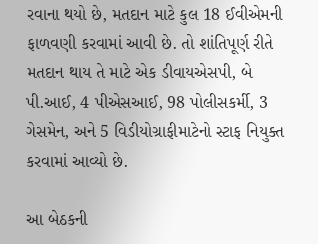રવાના થયો છે, મતદાન માટે કુલ 18 ઈવીએમની ફાળવણી કરવામાં આવી છે. તો શાંતિપૂર્ણ રીતે મતદાન થાય તે માટે એક ડીવાયએસપી, બે પી.આઈ, 4 પીએસઆઈ, 98 પોલીસકર્મી, 3 ગેસમેન, અને 5 વિડીયોગ્રાફીમાટેનો સ્ટાફ નિયુક્ત કરવામાં આવ્યો છે.

આ બેઠકની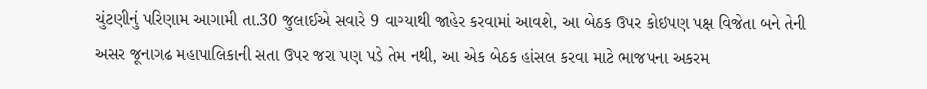ચુંટણીનું પરિણામ આગામી તા.30 જુલાઈએ સવારે 9 વાગ્યાથી જાહેર કરવામાં આવશે, આ બેઠક ઉપર કોઇપણ પક્ષ વિજેતા બને તેની અસર જૂનાગઢ મહાપાલિકાની સતા ઉપર જરા પણ પડે તેમ નથી, આ એક બેઠક હાંસલ કરવા માટે ભાજપના અકરમ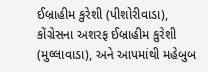ઈબ્રાહીમ કુરેશી (પીશોરીવાડા), કોંગ્રેસના અશરફ ઈબ્રાહીમ કુરેશી (મુલ્લાવાડા), અને આપમાંથી મહેબુબ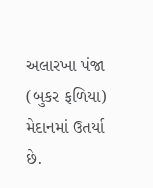અલારખા પંજા (બુકર ફળિયા) મેદાનમાં ઉતર્યા છે.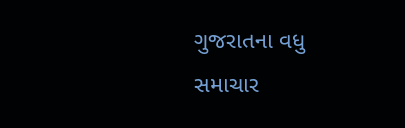ગુજરાતના વધુ સમાચાર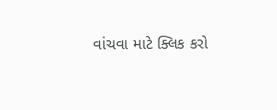વાંચવા માટે ક્લિક કરો